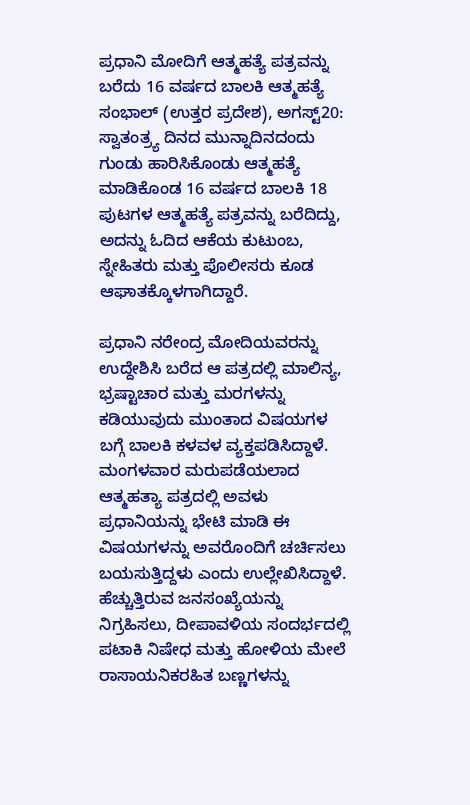ಪ್ರಧಾನಿ ಮೋದಿಗೆ ಆತ್ಮಹತ್ಯೆ ಪತ್ರವನ್ನು ಬರೆದು 16 ವರ್ಷದ ಬಾಲಕಿ ಆತ್ಮಹತ್ಯೆ
ಸಂಭಾಲ್ (ಉತ್ತರ ಪ್ರದೇಶ), ಅಗಸ್ಟ್20: ಸ್ವಾತಂತ್ರ್ಯ ದಿನದ ಮುನ್ನಾದಿನದಂದು ಗುಂಡು ಹಾರಿಸಿಕೊಂಡು ಆತ್ಮಹತ್ಯೆ ಮಾಡಿಕೊಂಡ 16 ವರ್ಷದ ಬಾಲಕಿ 18 ಪುಟಗಳ ಆತ್ಮಹತ್ಯೆ ಪತ್ರವನ್ನು ಬರೆದಿದ್ದು, ಅದನ್ನು ಓದಿದ ಆಕೆಯ ಕುಟುಂಬ, ಸ್ನೇಹಿತರು ಮತ್ತು ಪೊಲೀಸರು ಕೂಡ ಆಘಾತಕ್ಕೊಳಗಾಗಿದ್ದಾರೆ.

ಪ್ರಧಾನಿ ನರೇಂದ್ರ ಮೋದಿಯವರನ್ನು ಉದ್ದೇಶಿಸಿ ಬರೆದ ಆ ಪತ್ರದಲ್ಲಿ ಮಾಲಿನ್ಯ, ಭ್ರಷ್ಟಾಚಾರ ಮತ್ತು ಮರಗಳನ್ನು ಕಡಿಯುವುದು ಮುಂತಾದ ವಿಷಯಗಳ ಬಗ್ಗೆ ಬಾಲಕಿ ಕಳವಳ ವ್ಯಕ್ತಪಡಿಸಿದ್ದಾಳೆ. ಮಂಗಳವಾರ ಮರುಪಡೆಯಲಾದ ಆತ್ಮಹತ್ಯಾ ಪತ್ರದಲ್ಲಿ ಅವಳು ಪ್ರಧಾನಿಯನ್ನು ಭೇಟಿ ಮಾಡಿ ಈ ವಿಷಯಗಳನ್ನು ಅವರೊಂದಿಗೆ ಚರ್ಚಿಸಲು ಬಯಸುತ್ತಿದ್ದಳು ಎಂದು ಉಲ್ಲೇಖಿಸಿದ್ದಾಳೆ.
ಹೆಚ್ಚುತ್ತಿರುವ ಜನಸಂಖ್ಯೆಯನ್ನು ನಿಗ್ರಹಿಸಲು, ದೀಪಾವಳಿಯ ಸಂದರ್ಭದಲ್ಲಿ ಪಟಾಕಿ ನಿಷೇಧ ಮತ್ತು ಹೋಳಿಯ ಮೇಲೆ ರಾಸಾಯನಿಕರಹಿತ ಬಣ್ಣಗಳನ್ನು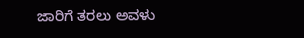ಜಾರಿಗೆ ತರಲು ಅವಳು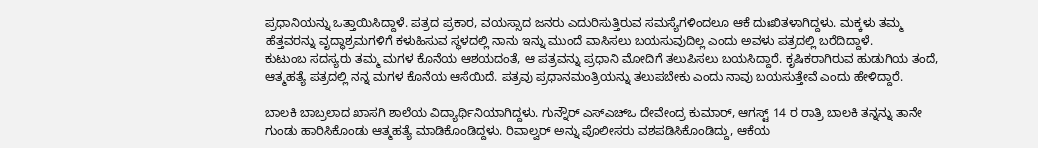ಪ್ರಧಾನಿಯನ್ನು ಒತ್ತಾಯಿಸಿದ್ದಾಳೆ. ಪತ್ರದ ಪ್ರಕಾರ, ವಯಸ್ಸಾದ ಜನರು ಎದುರಿಸುತ್ತಿರುವ ಸಮಸ್ಯೆಗಳಿಂದಲೂ ಆಕೆ ದುಃಖಿತಳಾಗಿದ್ದಳು. ಮಕ್ಕಳು ತಮ್ಮ ಹೆತ್ತವರನ್ನು ವೃದ್ಧಾಶ್ರಮಗಳಿಗೆ ಕಳುಹಿಸುವ ಸ್ಥಳದಲ್ಲಿ ನಾನು ಇನ್ನು ಮುಂದೆ ವಾಸಿಸಲು ಬಯಸುವುದಿಲ್ಲ ಎಂದು ಅವಳು ಪತ್ರದಲ್ಲಿ ಬರೆದಿದ್ದಾಳೆ.
ಕುಟುಂಬ ಸದಸ್ಯರು ತಮ್ಮ ಮಗಳ ಕೊನೆಯ ಆಶಯದಂತೆ, ಆ ಪತ್ರವನ್ನು ಪ್ರಧಾನಿ ಮೋದಿಗೆ ತಲುಪಿಸಲು ಬಯಸಿದ್ದಾರೆ. ಕೃಷಿಕರಾಗಿರುವ ಹುಡುಗಿಯ ತಂದೆ, ಆತ್ಮಹತ್ಯೆ ಪತ್ರದಲ್ಲಿ ನನ್ನ ಮಗಳ ಕೊನೆಯ ಆಸೆಯಿದೆ. ಪತ್ರವು ಪ್ರಧಾನಮಂತ್ರಿಯನ್ನು ತಲುಪಬೇಕು ಎಂದು ನಾವು ಬಯಸುತ್ತೇವೆ ಎಂದು ಹೇಳಿದ್ದಾರೆ.

ಬಾಲಕಿ ಬಾಬ್ರಲಾದ ಖಾಸಗಿ ಶಾಲೆಯ ವಿದ್ಯಾರ್ಥಿನಿಯಾಗಿದ್ದಳು. ಗುನ್ನೌರ್ ಎಸ್ಎಚ್ಒ ದೇವೇಂದ್ರ ಕುಮಾರ್, ಆಗಸ್ಟ್ 14 ರ ರಾತ್ರಿ ಬಾಲಕಿ ತನ್ನನ್ನು ತಾನೇ ಗುಂಡು ಹಾರಿಸಿಕೊಂಡು ಆತ್ಮಹತ್ಯೆ ಮಾಡಿಕೊಂಡಿದ್ದಳು. ರಿವಾಲ್ವರ್ ಅನ್ನು ಪೊಲೀಸರು ವಶಪಡಿಸಿಕೊಂಡಿದ್ದು, ಆಕೆಯ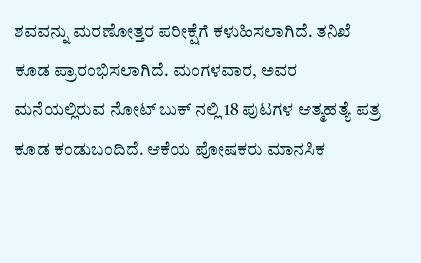ಶವವನ್ನು ಮರಣೋತ್ತರ ಪರೀಕ್ಷೆಗೆ ಕಳುಹಿಸಲಾಗಿದೆ. ತನಿಖೆ ಕೂಡ ಪ್ರಾರಂಭಿಸಲಾಗಿದೆ. ಮಂಗಳವಾರ, ಅವರ ಮನೆಯಲ್ಲಿರುವ ನೋಟ್ ಬುಕ್ ನಲ್ಲಿ 18 ಪುಟಗಳ ಆತ್ಮಹತ್ಯೆ ಪತ್ರ ಕೂಡ ಕಂಡುಬಂದಿದೆ. ಆಕೆಯ ಪೋಷಕರು ಮಾನಸಿಕ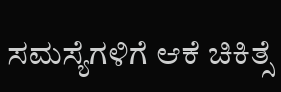ಸಮಸ್ಯೆಗಳಿಗೆ ಆಕೆ ಚಿಕಿತ್ಸೆ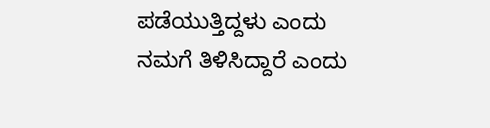ಪಡೆಯುತ್ತಿದ್ದಳು ಎಂದು ನಮಗೆ ತಿಳಿಸಿದ್ದಾರೆ ಎಂದು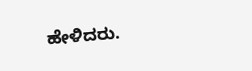ಹೇಳಿದರು.